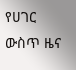የሀገር ውስጥ ዜና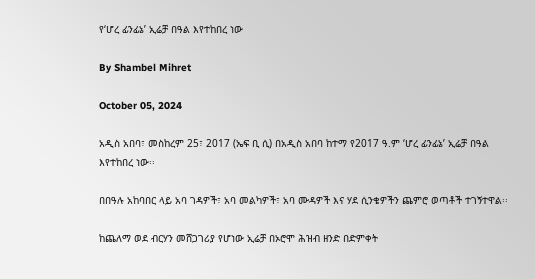የ‘ሆረ ፊንፊኔ’ ኢሬቻ በዓል እየተከበረ ነው

By Shambel Mihret

October 05, 2024

አዲስ አበባ፣ መስከረም 25፣ 2017 (ኤፍ ቢ ሲ) በአዲስ አበባ ከተማ የ2017 ዓ.ም ‘ሆረ ፊንፊኔ’ ኢሬቻ በዓል እየተከበረ ነው፡፡

በበዓሉ አከባበር ላይ አባ ገዳዎች፣ አባ መልካዎች፣ አባ ሙዳዎች እና ሃደ ሲንቄዎችን ጨምሮ ወጣቶች ተገኝተዋል፡፡

ከጨለማ ወደ ብርሃን መሸጋገሪያ የሆነው ኢሬቻ በኦሮሞ ሕዝብ ዘንድ በድምቀት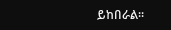ይከበራል፡፡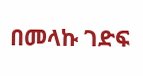በመላኩ ገድፍ